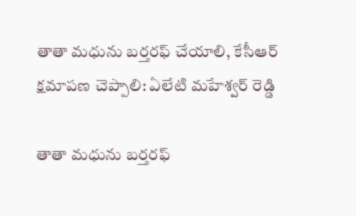తాతా మధును బర్తరఫ్ చేయాలి, కేసీఆర్ క్షమాపణ చెప్పాలి: ఏలేటి మహేశ్వర్ రెడ్డి

తాతా మధును బర్తరఫ్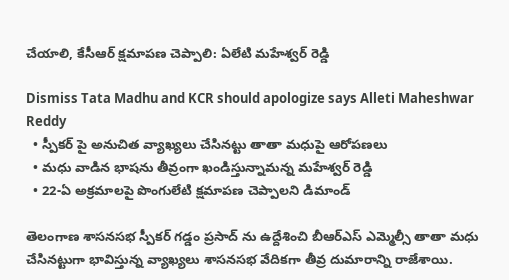చేయాలి, కేసీఆర్ క్షమాపణ చెప్పాలి: ఏలేటి మహేశ్వర్ రెడ్డి

Dismiss Tata Madhu and KCR should apologize says Alleti Maheshwar Reddy
  • స్పీకర్ పై అనుచిత వ్యాఖ్యలు చేసినట్టు తాతా మధుపై ఆరోపణలు
  • మధు వాడిన భాషను తీవ్రంగా ఖండిస్తున్నామన్న మహేశ్వర్ రెడ్డి
  • 22-ఏ అక్రమాలపై పొంగులేటి క్షమాపణ చెప్పాలని డిమాండ్

తెలంగాణ శాసనసభ స్పీకర్ గడ్డం ప్రసాద్‌ ను ఉద్దేశించి బీఆర్‌ఎస్ ఎమ్మెల్సీ తాతా మధు చేసినట్టుగా భావిస్తున్న వ్యాఖ్యలు శాసనసభ వేదికగా తీవ్ర దుమారాన్ని రాజేశాయి.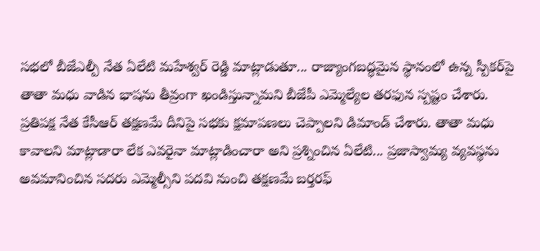సభలో బీజేఎల్పీ నేత ఏలేటి మహేశ్వర్ రెడ్డి మాట్లాడుతూ... రాజ్యాంగబద్ధమైన స్థానంలో ఉన్న స్పీకర్‌పై తాతా మధు వాడిన భాషను తీవ్రంగా ఖండిస్తున్నామని బీజేపీ ఎమ్మెల్యేల తరఫున స్పష్టం చేశారు. ప్రతిపక్ష నేత కేసీఆర్ తక్షణమే దీనిపై సభకు క్షమాపణలు చెప్పాలని డిమాండ్ చేశారు. తాతా మధు కావాలని మాట్లాడారా లేక ఎవరైనా మాట్లాడించారా అని ప్రశ్నించిన ఏలేటి... ప్రజాస్వామ్య వ్యవస్థను అవమానించిన సదరు ఎమ్మెల్సీని పదవి నుంచి తక్షణమే బర్తరఫ్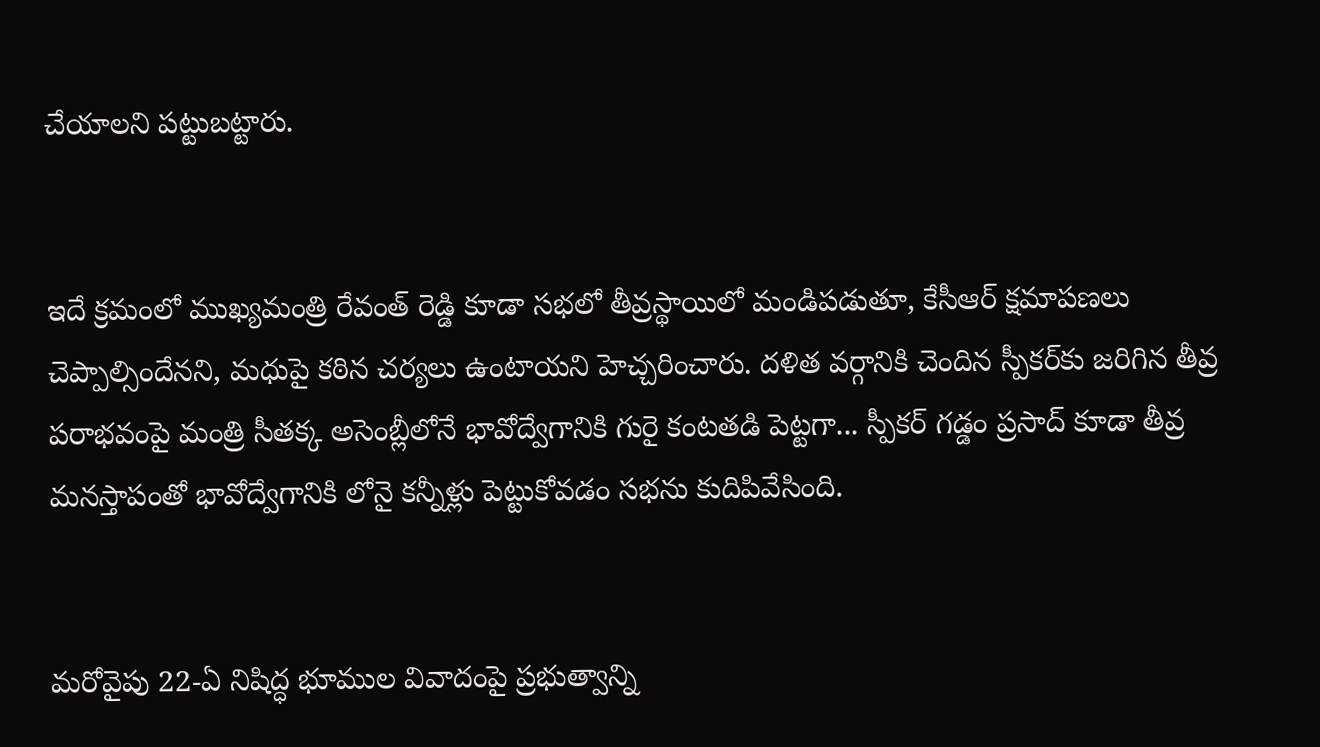చేయాలని పట్టుబట్టారు.


ఇదే క్రమంలో ముఖ్యమంత్రి రేవంత్ రెడ్డి కూడా సభలో తీవ్రస్థాయిలో మండిపడుతూ, కేసీఆర్ క్షమాపణలు చెప్పాల్సిందేనని, మధుపై కఠిన చర్యలు ఉంటాయని హెచ్చరించారు. దళిత వర్గానికి చెందిన స్పీకర్‌కు జరిగిన తీవ్ర పరాభవంపై మంత్రి సీతక్క అసెంబ్లీలోనే భావోద్వేగానికి గురై కంటతడి పెట్టగా... స్పీకర్ గడ్డం ప్రసాద్ కూడా తీవ్ర మనస్తాపంతో భావోద్వేగానికి లోనై కన్నీళ్లు పెట్టుకోవడం సభను కుదిపివేసింది.


మరోవైపు 22-ఏ నిషిద్ధ భూముల వివాదంపై ప్రభుత్వాన్ని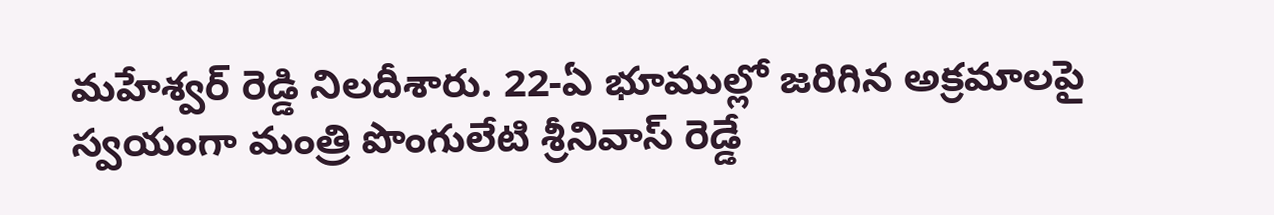మహేశ్వర్ రెడ్డి నిలదీశారు. 22-ఏ భూముల్లో జరిగిన అక్రమాలపై స్వయంగా మంత్రి పొంగులేటి శ్రీనివాస్ రెడ్డే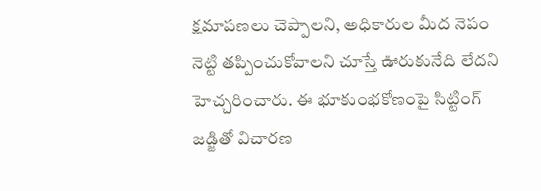క్షమాపణలు చెప్పాలని, అధికారుల మీద నెపం నెట్టి తప్పించుకోవాలని చూస్తే ఊరుకునేది లేదని హెచ్చరించారు. ఈ భూకుంభకోణంపై సిట్టింగ్ జడ్జితో విచారణ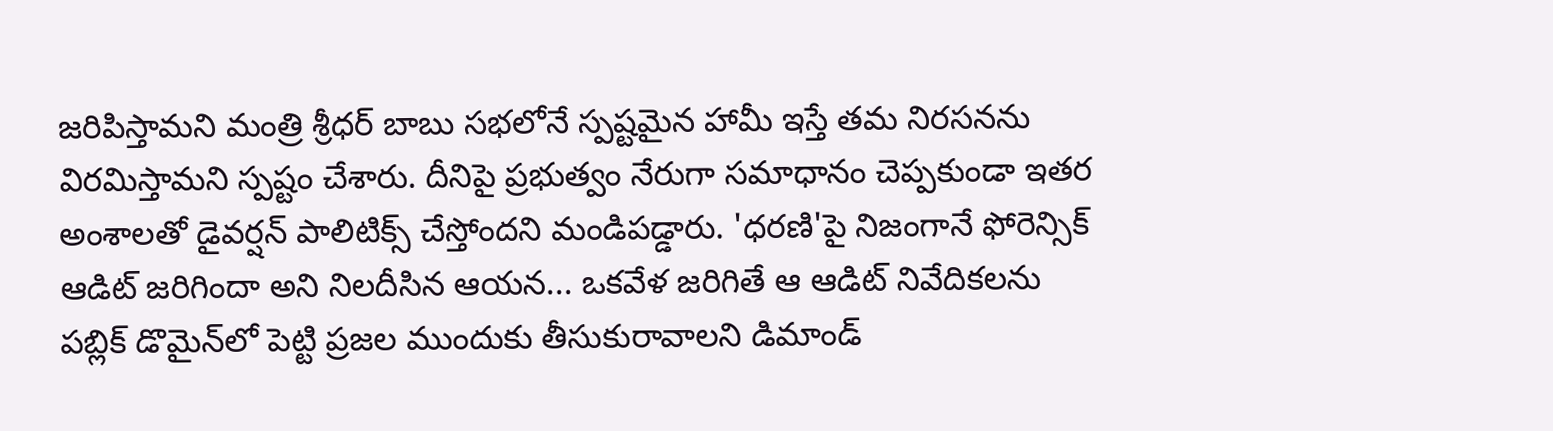జరిపిస్తామని మంత్రి శ్రీధర్ బాబు సభలోనే స్పష్టమైన హామీ ఇస్తే తమ నిరసనను విరమిస్తామని స్పష్టం చేశారు. దీనిపై ప్రభుత్వం నేరుగా సమాధానం చెప్పకుండా ఇతర అంశాలతో డైవర్షన్ పాలిటిక్స్ చేస్తోందని మండిపడ్డారు. 'ధరణి'పై నిజంగానే ఫోరెన్సిక్ ఆడిట్ జరిగిందా అని నిలదీసిన ఆయన... ఒకవేళ జరిగితే ఆ ఆడిట్ నివేదికలను పబ్లిక్ డొమైన్‌లో పెట్టి ప్రజల ముందుకు తీసుకురావాలని డిమాండ్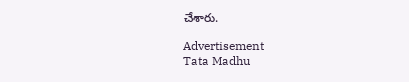చేశారు.

Advertisement
Tata Madhu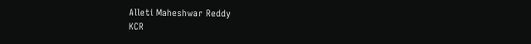Alleti Maheshwar Reddy
KCR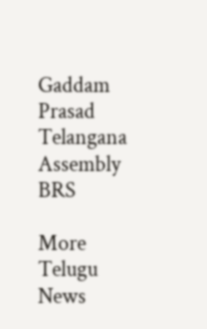Gaddam Prasad
Telangana Assembly
BRS

More Telugu News